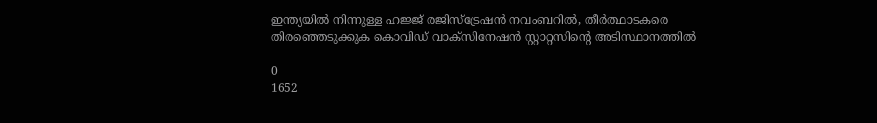ഇന്ത്യയിൽ നിന്നുള്ള ഹജ്ജ് രജിസ്ട്രേഷൻ നവംബറിൽ, തീർത്ഥാടകരെ തിരഞ്ഞെടുക്കുക കൊവിഡ് വാക്സിനേഷൻ സ്റ്റാറ്റസിന്റെ അടിസ്ഥാനത്തിൽ

0
1652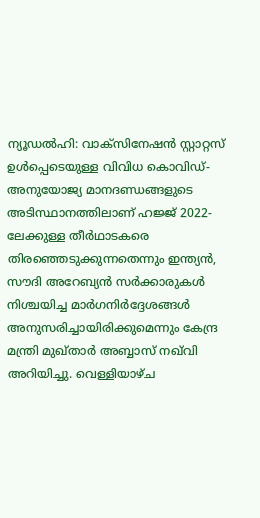ന്യൂഡൽഹി: വാക്‌സിനേഷൻ സ്റ്റാറ്റസ് ഉൾപ്പെടെയുള്ള വിവിധ കൊവിഡ്-അനുയോജ്യ മാനദണ്ഡങ്ങളുടെ അടിസ്ഥാനത്തിലാണ് ഹജ്ജ് 2022-ലേക്കുള്ള തീർഥാടകരെ തിരഞ്ഞെടുക്കുന്നതെന്നും ഇന്ത്യൻ, സൗദി അറേബ്യൻ സർക്കാരുകൾ നിശ്ചയിച്ച മാർഗനിർദ്ദേശങ്ങൾ അനുസരിച്ചായിരിക്കുമെന്നും കേന്ദ്ര മന്ത്രി മുഖ്താർ അബ്ബാസ് നഖ്‌വി അറിയിച്ചു. വെള്ളിയാഴ്ച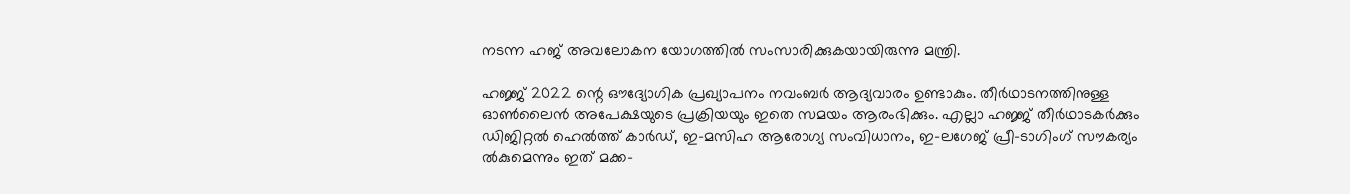നടന്ന ഹജ് അവലോകന യോഗത്തിൽ സംസാരിക്കുകയായിരുന്നു മന്ത്രി.

ഹജ്ജ് 2022 ന്റെ ഔദ്യോഗിക പ്രഖ്യാപനം നവംബർ ആദ്യവാരം ഉണ്ടാകും. തീർഥാടനത്തിനുള്ള ഓൺലൈൻ അപേക്ഷയുടെ പ്രക്രിയയും ഇതെ സമയം ആരംഭിക്കും. എല്ലാ ഹജ്ജ് തീർഥാടകർക്കും ഡിജിറ്റൽ ഹെൽത്ത് കാർഡ്, ഇ-മസിഹ ആരോഗ്യ സംവിധാനം, ഇ-ലഗേജ് പ്രീ-ടാഗിംഗ് സൗകര്യം ൽകുമെന്നും ഇത് മക്ക-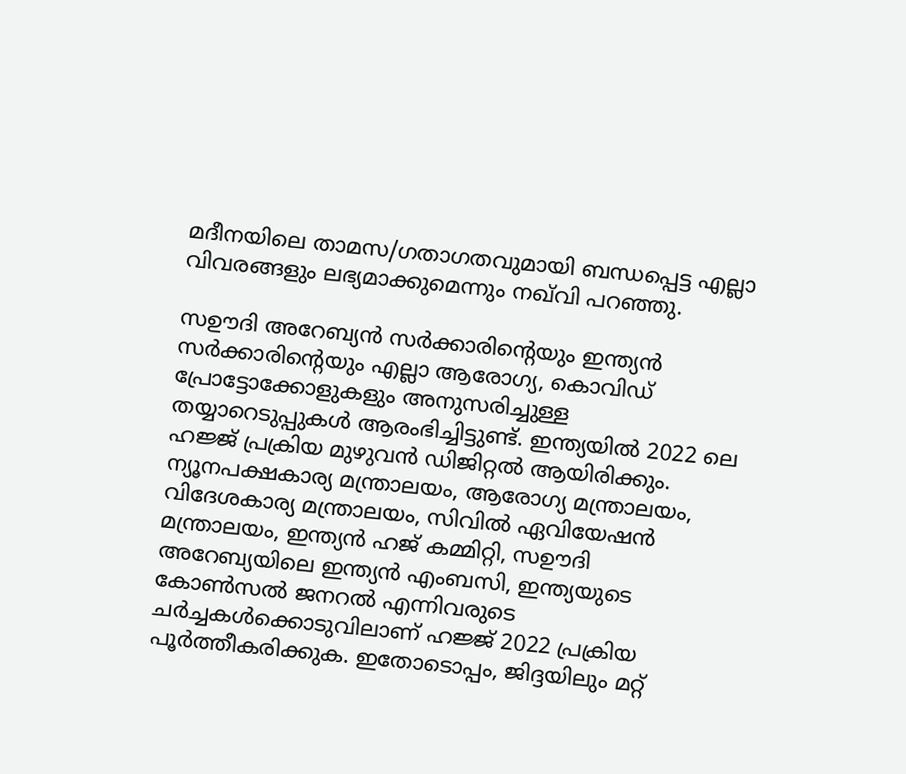മദീനയിലെ താമസ/ഗതാഗതവുമായി ബന്ധപ്പെട്ട എല്ലാ വിവരങ്ങളും ലഭ്യമാക്കുമെന്നും നഖ്‌വി പറഞ്ഞു.

സഊദി അറേബ്യൻ സർക്കാരിന്റെയും ഇന്ത്യൻ സർക്കാരിന്റെയും എല്ലാ ആരോഗ്യ, കൊവിഡ് പ്രോട്ടോക്കോളുകളും അനുസരിച്ചുള്ള തയ്യാറെടുപ്പുകൾ ആരംഭിച്ചിട്ടുണ്ട്. ഇന്ത്യയിൽ 2022 ലെ ഹജ്ജ് പ്രക്രിയ മുഴുവൻ ഡിജിറ്റൽ ആയിരിക്കും. ന്യൂനപക്ഷകാര്യ മന്ത്രാലയം, ആരോഗ്യ മന്ത്രാലയം, വിദേശകാര്യ മന്ത്രാലയം, സിവിൽ ഏവിയേഷൻ മന്ത്രാലയം, ഇന്ത്യൻ ഹജ് കമ്മിറ്റി, സഊദി അറേബ്യയിലെ ഇന്ത്യൻ എംബസി, ഇന്ത്യയുടെ കോൺസൽ ജനറൽ എന്നിവരുടെ ചർച്ചകൾക്കൊടുവിലാണ് ഹജ്ജ് 2022 പ്രക്രിയ പൂർത്തീകരിക്കുക. ഇതോടൊപ്പം, ജിദ്ദയിലും മറ്റ്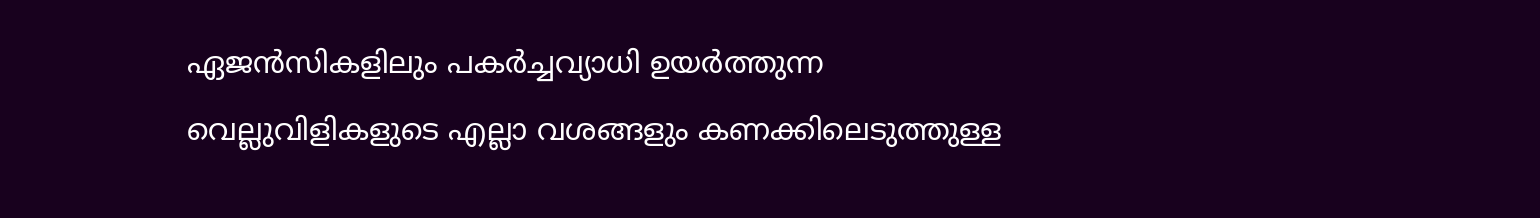ഏജൻസികളിലും പകർച്ചവ്യാധി ഉയർത്തുന്ന വെല്ലുവിളികളുടെ എല്ലാ വശങ്ങളും കണക്കിലെടുത്തുള്ള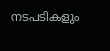നടപടികളും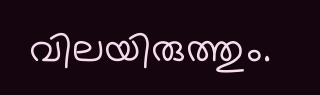വിലയിരുത്തും.